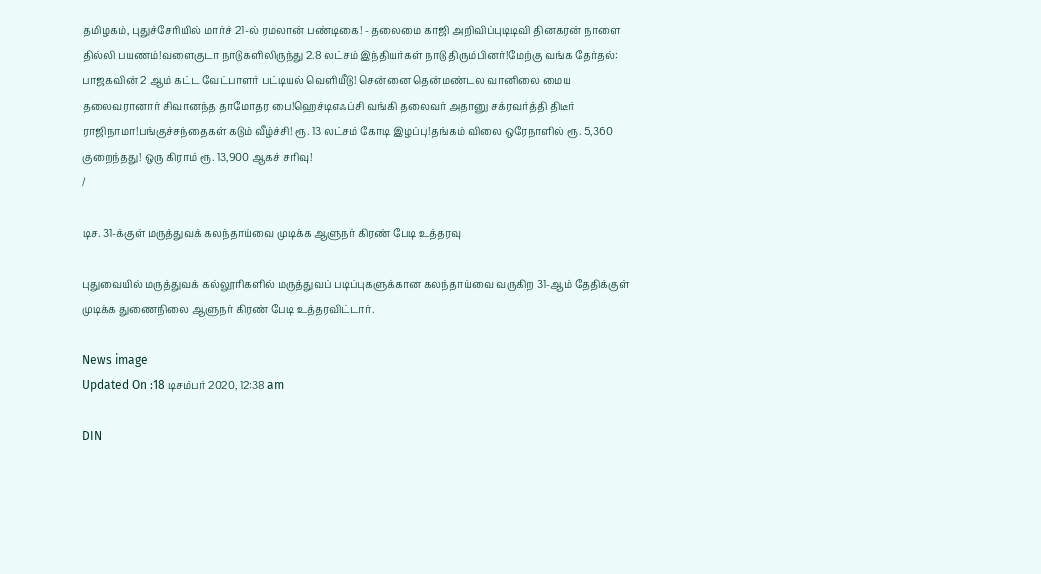தமிழகம், புதுச்சேரியில் மார்ச் 21-ல் ரமலான் பண்டிகை! - தலைமை காஜி அறிவிப்புடிடிவி தினகரன் நாளை தில்லி பயணம்!வளைகுடா நாடுகளிலிருந்து 2.8 லட்சம் இந்தியர்கள் நாடு திரும்பினர்!மேற்கு வங்க தேர்தல்: பாஜகவின் 2 ஆம் கட்ட வேட்பாளர் பட்டியல் வெளியீடு! சென்னை தென்மண்டல வானிலை மைய தலைவரானார் சிவானந்த தாமோதர பை!ஹெச்டிஎஃப்சி வங்கி தலைவர் அதானு சக்ரவர்த்தி திடீர் ராஜிநாமா!பங்குச்சந்தைகள் கடும் வீழ்ச்சி! ரூ. 13 லட்சம் கோடி இழப்பு!தங்கம் விலை ஒரேநாளில் ரூ. 5,360 குறைந்தது! ஒரு கிராம் ரூ. 13,900 ஆகச் சரிவு!
/

டிச. 31-க்குள் மருத்துவக் கலந்தாய்வை முடிக்க ஆளுநர் கிரண் பேடி உத்தரவு

புதுவையில் மருத்துவக் கல்லூரிகளில் மருத்துவப் படிப்புகளுக்கான கலந்தாய்வை வருகிற 31-ஆம் தேதிக்குள் முடிக்க துணைநிலை ஆளுநர் கிரண் பேடி உத்தரவிட்டார்.

News image
Updated On :18 டிசம்பர் 2020, 12:38 am

DIN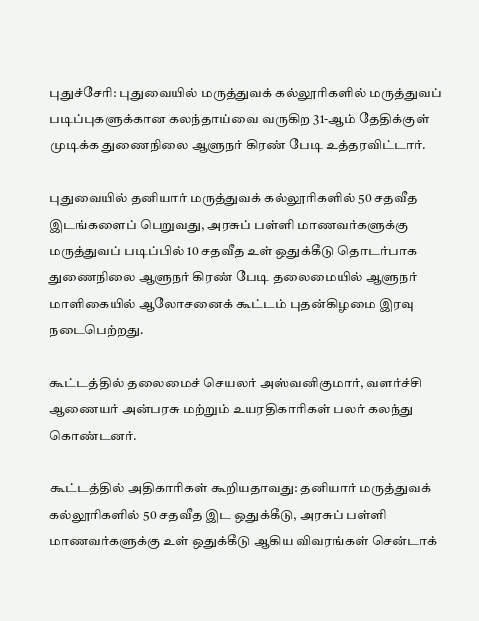புதுச்சேரி: புதுவையில் மருத்துவக் கல்லூரிகளில் மருத்துவப் படிப்புகளுக்கான கலந்தாய்வை வருகிற 31-ஆம் தேதிக்குள் முடிக்க துணைநிலை ஆளுநர் கிரண் பேடி உத்தரவிட்டார்.

புதுவையில் தனியார் மருத்துவக் கல்லூரிகளில் 50 சதவீத இடங்களைப் பெறுவது, அரசுப் பள்ளி மாணவர்களுக்கு மருத்துவப் படிப்பில் 10 சதவீத உள் ஒதுக்கீடு தொடர்பாக துணைநிலை ஆளுநர் கிரண் பேடி தலைமையில் ஆளுநர் மாளிகையில் ஆலோசனைக் கூட்டம் புதன்கிழமை இரவு நடைபெற்றது.

கூட்டத்தில் தலைமைச் செயலர் அஸ்வனிகுமார், வளர்ச்சி ஆணையர் அன்பரசு மற்றும் உயரதிகாரிகள் பலர் கலந்து கொண்டனர்.

கூட்டத்தில் அதிகாரிகள் கூறியதாவது: தனியார் மருத்துவக் கல்லூரிகளில் 50 சதவீத இட ஒதுக்கீடு, அரசுப் பள்ளி மாணவர்களுக்கு உள் ஒதுக்கீடு ஆகிய விவரங்கள் சென்டாக்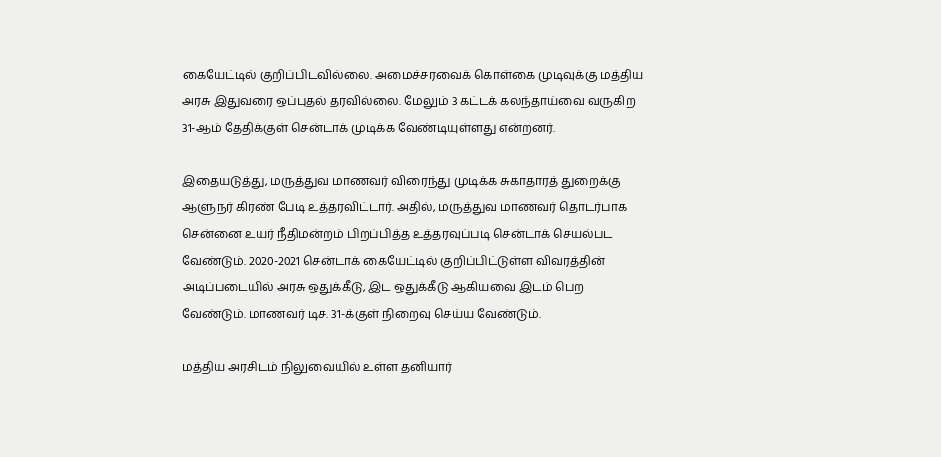கையேட்டில் குறிப்பிடவில்லை. அமைச்சரவைக் கொள்கை முடிவுக்கு மத்திய அரசு இதுவரை ஒப்புதல் தரவில்லை. மேலும் 3 கட்டக் கலந்தாய்வை வருகிற 31-ஆம் தேதிக்குள் சென்டாக் முடிக்க வேண்டியுள்ளது என்றனர்.

இதையடுத்து, மருத்துவ மாணவர் விரைந்து முடிக்க சுகாதாரத் துறைக்கு ஆளுநர் கிரண் பேடி உத்தரவிட்டார். அதில், மருத்துவ மாணவர் தொடர்பாக சென்னை உயர் நீதிமன்றம் பிறப்பித்த உத்தரவுப்படி சென்டாக் செயல்பட வேண்டும். 2020-2021 சென்டாக் கையேட்டில் குறிப்பிட்டுள்ள விவரத்தின் அடிப்படையில் அரசு ஒதுக்கீடு, இட ஒதுக்கீடு ஆகியவை இடம் பெற வேண்டும். மாணவர் டிச. 31-க்குள் நிறைவு செய்ய வேண்டும்.

மத்திய அரசிடம் நிலுவையில் உள்ள தனியார்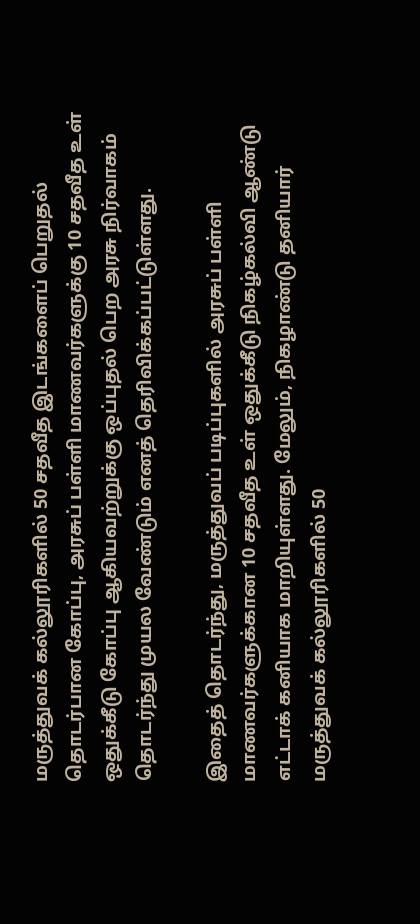மருத்துவக் கல்லூரிகளில் 50 சதவீத இடங்களைப் பெறுதல் தொடர்பான கோப்பு, அரசுப் பள்ளி மாணவர்களுக்கு 10 சதவீத உள் ஒதுக்கீடு கோப்பு ஆகியவற்றுக்கு ஒப்புதல் பெற அரசு நிர்வாகம் தொடர்ந்து முயல வேண்டும் எனத் தெரிவிக்கப்பட்டுள்ளது.

இதைத் தொடர்ந்து, மருத்துவப் படிப்புகளில் அரசுப் பள்ளி மாணவர்களுக்கான 10 சதவீத உள் ஒதுக்கீடு நிகழ்கல்வி ஆண்டு எட்டாக் கனியாக மாறியுள்ளது. மேலும், நிகழாண்டு தனியார் மருத்துவக் கல்லூரிகளில் 50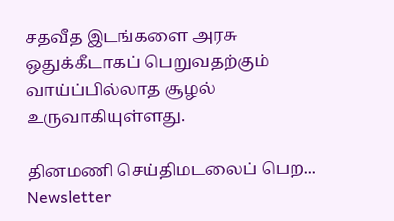சதவீத இடங்களை அரசு ஒதுக்கீடாகப் பெறுவதற்கும் வாய்ப்பில்லாத சூழல் உருவாகியுள்ளது.

தினமணி செய்திமடலைப் பெற... Newsletter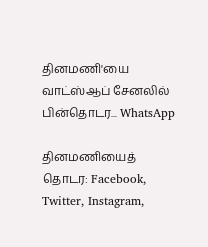தினமணி'யை வாட்ஸ்ஆப் சேனலில் பின்தொடர... WhatsApp

தினமணியைத் தொடர: Facebook, Twitter, Instagram,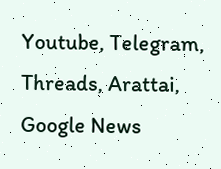Youtube, Telegram, Threads, Arattai, Google News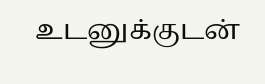உடனுக்குடன்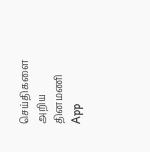செய்திகளை அறிய தினமணி App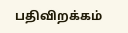பதிவிறக்கம்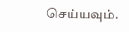செய்யவும்.